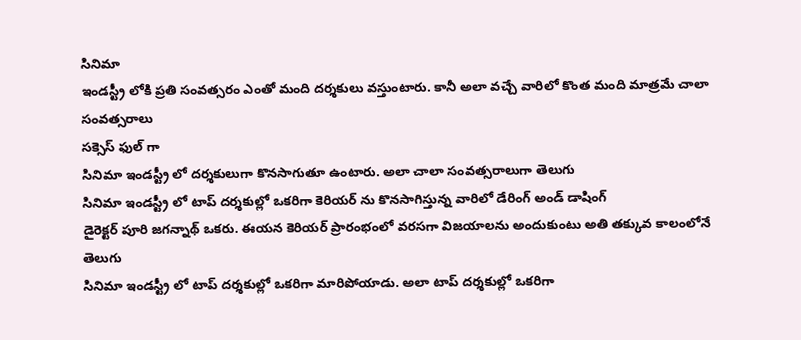సినిమా
ఇండస్ట్రీ లోకి ప్రతి సంవత్సరం ఎంతో మంది దర్శకులు వస్తుంటారు. కానీ అలా వచ్చే వారిలో కొంత మంది మాత్రమే చాలా సంవత్సరాలు
సక్సెస్ ఫుల్ గా
సినిమా ఇండస్ట్రీ లో దర్శకులుగా కొనసాగుతూ ఉంటారు. అలా చాలా సంవత్సరాలుగా తెలుగు
సినిమా ఇండస్ట్రీ లో టాప్ దర్శకుల్లో ఒకరిగా కెరియర్ ను కొనసాగిస్తున్న వారిలో డేరింగ్ అండ్ డాషింగ్
డైరెక్టర్ పూరి జగన్నాథ్ ఒకరు. ఈయన కెరియర్ ప్రారంభంలో వరసగా విజయాలను అందుకుంటు అతి తక్కువ కాలంలోనే తెలుగు
సినిమా ఇండస్ట్రీ లో టాప్ దర్శకుల్లో ఒకరిగా మారిపోయాడు. అలా టాప్ దర్శకుల్లో ఒకరిగా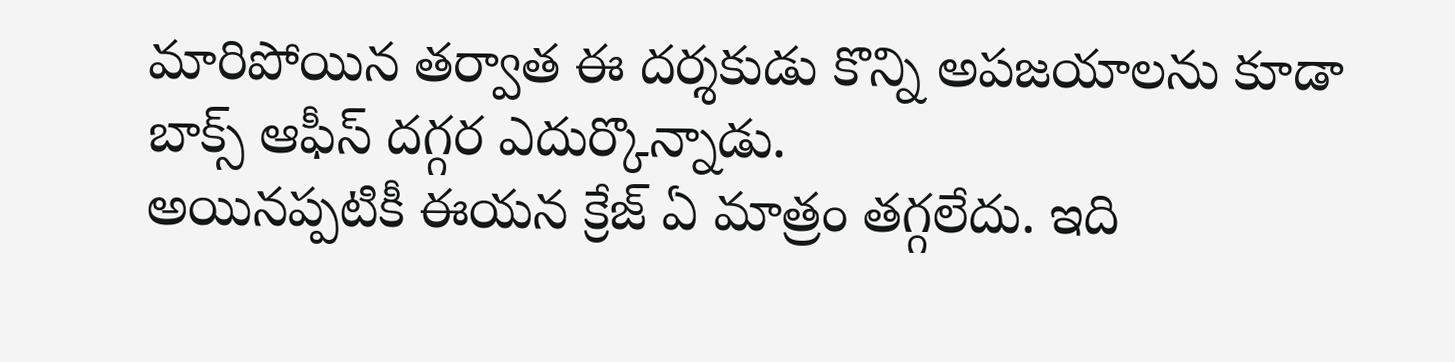మారిపోయిన తర్వాత ఈ దర్శకుడు కొన్ని అపజయాలను కూడా
బాక్స్ ఆఫీస్ దగ్గర ఎదుర్కొన్నాడు.
అయినప్పటికీ ఈయన క్రేజ్ ఏ మాత్రం తగ్గలేదు. ఇది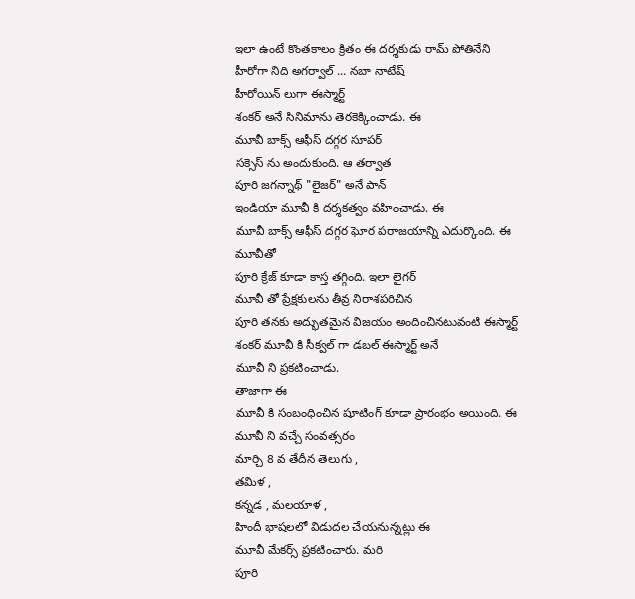ఇలా ఉంటే కొంతకాలం క్రితం ఈ దర్శకుడు రామ్ పోతినేని హీరోగా నిది అగర్వాల్ ... నబా నాటేష్
హీరోయిన్ లుగా ఈస్మార్ట్
శంకర్ అనే సినిమాను తెరకెక్కించాడు. ఈ
మూవీ బాక్స్ ఆఫీస్ దగ్గర సూపర్
సక్సెస్ ను అందుకుంది. ఆ తర్వాత
పూరి జగన్నాథ్ "లైజర్" అనే పాన్
ఇండియా మూవీ కి దర్శకత్వం వహించాడు. ఈ
మూవీ బాక్స్ ఆఫీస్ దగ్గర ఘోర పరాజయాన్ని ఎదుర్కొంది. ఈ మూవీతో
పూరి క్రేజ్ కూడా కాస్త తగ్గింది. ఇలా లైగర్
మూవీ తో ప్రేక్షకులను తీవ్ర నిరాశపరిచిన
పూరి తనకు అద్భుతమైన విజయం అందించినటువంటి ఈస్మార్ట్
శంకర్ మూవీ కి సీక్వల్ గా డబల్ ఈస్మార్ట్ అనే
మూవీ ని ప్రకటించాడు.
తాజాగా ఈ
మూవీ కి సంబంధించిన షూటింగ్ కూడా ప్రారంభం అయింది. ఈ
మూవీ ని వచ్చే సంవత్సరం
మార్చి 8 వ తేదీన తెలుగు ,
తమిళ ,
కన్నడ , మలయాళ ,
హిందీ భాషలలో విడుదల చేయనున్నట్లు ఈ
మూవీ మేకర్స్ ప్రకటించారు. మరి
పూరి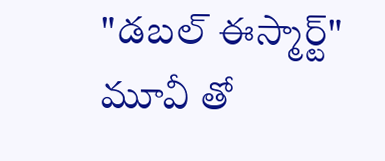"డబల్ ఈస్మార్ట్"
మూవీ తో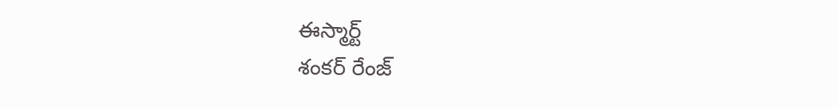ఈస్మార్ట్
శంకర్ రేంజ్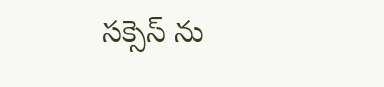సక్సెస్ ను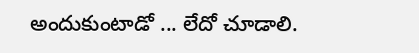అందుకుంటాడో ... లేదో చూడాలి.